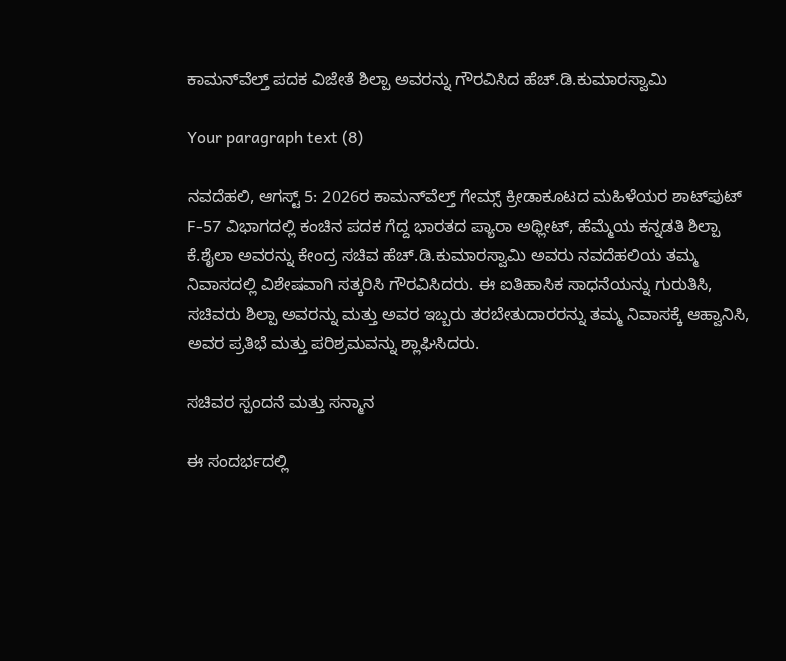ಕಾಮನ್‌ವೆಲ್ತ್ ಪದಕ ವಿಜೇತೆ ಶಿಲ್ಪಾ ಅವರನ್ನು ಗೌರವಿಸಿದ ಹೆಚ್.ಡಿ.ಕುಮಾರಸ್ವಾಮಿ

Your paragraph text (8)

ನವದೆಹಲಿ, ಆಗಸ್ಟ್ 5: 2026ರ ಕಾಮನ್‌ವೆಲ್ತ್ ಗೇಮ್ಸ್‌ ಕ್ರೀಡಾಕೂಟದ ಮಹಿಳೆಯರ ಶಾಟ್‌ಪುಟ್ F-57 ವಿಭಾಗದಲ್ಲಿ ಕಂಚಿನ ಪದಕ ಗೆದ್ದ ಭಾರತದ ಪ್ಯಾರಾ ಅಥ್ಲೀಟ್, ಹೆಮ್ಮೆಯ ಕನ್ನಡತಿ ಶಿಲ್ಪಾ ಕೆ.ಶೈಲಾ ಅವರನ್ನು ಕೇಂದ್ರ ಸಚಿವ ಹೆಚ್.ಡಿ.ಕುಮಾರಸ್ವಾಮಿ ಅವರು ನವದೆಹಲಿಯ ತಮ್ಮ ನಿವಾಸದಲ್ಲಿ ವಿಶೇಷವಾಗಿ ಸತ್ಕರಿಸಿ ಗೌರವಿಸಿದರು. ಈ ಐತಿಹಾಸಿಕ ಸಾಧನೆಯನ್ನು ಗುರುತಿಸಿ, ಸಚಿವರು ಶಿಲ್ಪಾ ಅವರನ್ನು ಮತ್ತು ಅವರ ಇಬ್ಬರು ತರಬೇತುದಾರರನ್ನು ತಮ್ಮ ನಿವಾಸಕ್ಕೆ ಆಹ್ವಾನಿಸಿ, ಅವರ ಪ್ರತಿಭೆ ಮತ್ತು ಪರಿಶ್ರಮವನ್ನು ಶ್ಲಾಘಿಸಿದರು.

ಸಚಿವರ ಸ್ಪಂದನೆ ಮತ್ತು ಸನ್ಮಾನ

ಈ ಸಂದರ್ಭದಲ್ಲಿ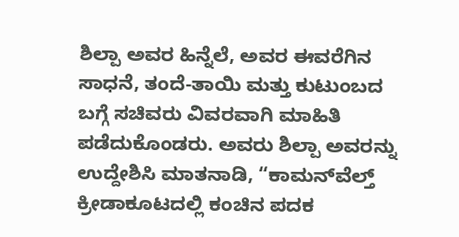ಶಿಲ್ಪಾ ಅವರ ಹಿನ್ನೆಲೆ, ಅವರ ಈವರೆಗಿನ ಸಾಧನೆ, ತಂದೆ-ತಾಯಿ ಮತ್ತು ಕುಟುಂಬದ ಬಗ್ಗೆ ಸಚಿವರು ವಿವರವಾಗಿ ಮಾಹಿತಿ ಪಡೆದುಕೊಂಡರು. ಅವರು ಶಿಲ್ಪಾ ಅವರನ್ನು ಉದ್ದೇಶಿಸಿ ಮಾತನಾಡಿ, “ಕಾಮನ್‌ವೆಲ್ತ್ ಕ್ರೀಡಾಕೂಟದಲ್ಲಿ ಕಂಚಿನ ಪದಕ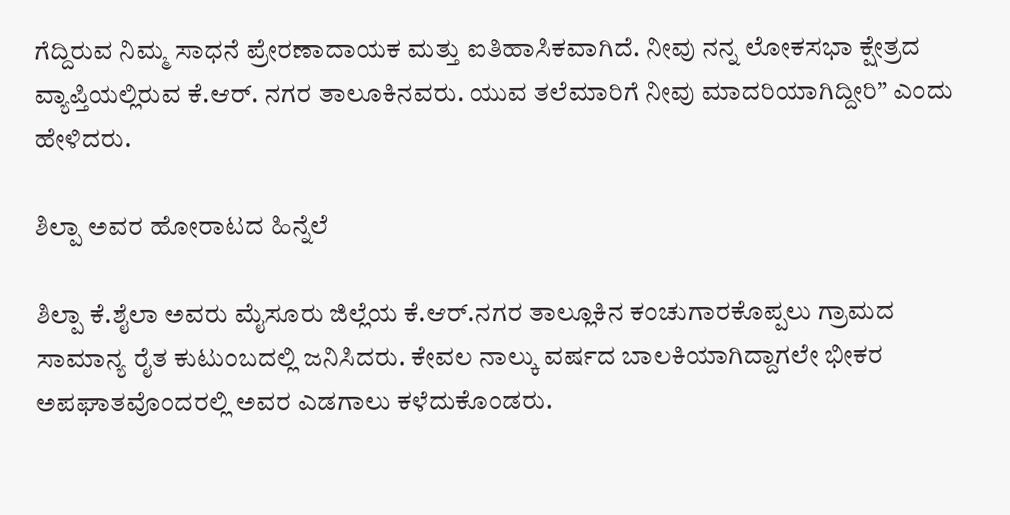ಗೆದ್ದಿರುವ ನಿಮ್ಮ ಸಾಧನೆ ಪ್ರೇರಣಾದಾಯಕ ಮತ್ತು ಐತಿಹಾಸಿಕವಾಗಿದೆ. ನೀವು ನನ್ನ ಲೋಕಸಭಾ ಕ್ಷೇತ್ರದ ವ್ಯಾಪ್ತಿಯಲ್ಲಿರುವ ಕೆ.ಆರ್. ನಗರ ತಾಲೂಕಿನವರು. ಯುವ ತಲೆಮಾರಿಗೆ ನೀವು ಮಾದರಿಯಾಗಿದ್ದೀರಿ” ಎಂದು ಹೇಳಿದರು.

ಶಿಲ್ಪಾ ಅವರ ಹೋರಾಟದ ಹಿನ್ನೆಲೆ

ಶಿಲ್ಪಾ ಕೆ.ಶೈಲಾ ಅವರು ಮೈಸೂರು ಜಿಲ್ಲೆಯ ಕೆ.ಆರ್.ನಗರ ತಾಲ್ಲೂಕಿನ ಕಂಚುಗಾರಕೊಪ್ಪಲು ಗ್ರಾಮದ ಸಾಮಾನ್ಯ ರೈತ ಕುಟುಂಬದಲ್ಲಿ ಜನಿಸಿದರು. ಕೇವಲ ನಾಲ್ಕು ವರ್ಷದ ಬಾಲಕಿಯಾಗಿದ್ದಾಗಲೇ ಭೀಕರ ಅಪಘಾತವೊಂದರಲ್ಲಿ ಅವರ ಎಡಗಾಲು ಕಳೆದುಕೊಂಡರು.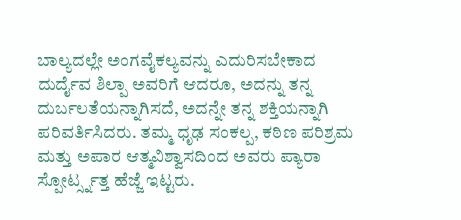ಬಾಲ್ಯದಲ್ಲೇ ಅಂಗವೈಕಲ್ಯವನ್ನು ಎದುರಿಸಬೇಕಾದ ದುರ್ದೈವ ಶಿಲ್ಪಾ ಅವರಿಗೆ ಆದರೂ, ಅದನ್ನು ತನ್ನ ದುರ್ಬಲತೆಯನ್ನಾಗಿಸದೆ, ಅದನ್ನೇ ತನ್ನ ಶಕ್ತಿಯನ್ನಾಗಿ ಪರಿವರ್ತಿಸಿದರು. ತಮ್ಮ ಧೃಢ ಸಂಕಲ್ಪ, ಕಠಿಣ ಪರಿಶ್ರಮ ಮತ್ತು ಅಪಾರ ಆತ್ಮವಿಶ್ವಾಸದಿಂದ ಅವರು ಪ್ಯಾರಾ ಸ್ಪೋರ್ಟ್ಸ್ನತ್ತ ಹೆಜ್ಜೆ ಇಟ್ಟರು.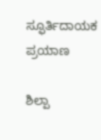ಸ್ಫೂರ್ತಿದಾಯಕ ಪ್ರಯಾಣ

ಶಿಲ್ಪಾ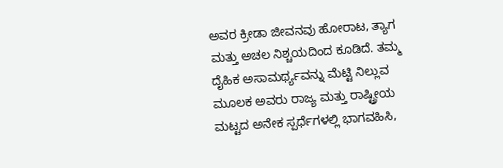ಅವರ ಕ್ರೀಡಾ ಜೀವನವು ಹೋರಾಟ, ತ್ಯಾಗ ಮತ್ತು ಅಚಲ ನಿಶ್ಚಯದಿಂದ ಕೂಡಿದೆ. ತಮ್ಮ ದೈಹಿಕ ಅಸಾಮರ್ಥ್ಯವನ್ನು ಮೆಟ್ಟಿ ನಿಲ್ಲುವ ಮೂಲಕ ಅವರು ರಾಜ್ಯ ಮತ್ತು ರಾಷ್ಟ್ರೀಯ ಮಟ್ಟದ ಅನೇಕ ಸ್ಪರ್ಧೆಗಳಲ್ಲಿ ಭಾಗವಹಿಸಿ,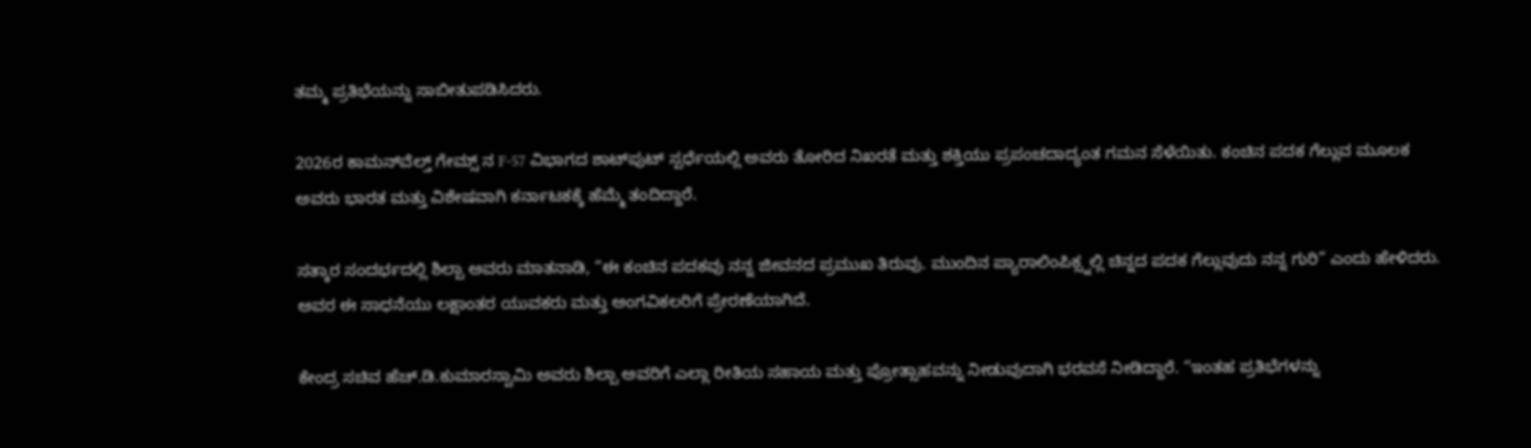ತಮ್ಮ ಪ್ರತಿಭೆಯನ್ನು ಸಾಬೀತುಪಡಿಸಿದರು.

2026ರ ಕಾಮನ್‌ವೆಲ್ತ್ ಗೇಮ್ಸ್ ನ F-57 ವಿಭಾಗದ ಶಾಟ್‌ಪುಟ್ ಸ್ಪರ್ಧೆಯಲ್ಲಿ ಅವರು ತೋರಿದ ನಿಖರತೆ ಮತ್ತು ಶಕ್ತಿಯು ಪ್ರಪಂಚದಾದ್ಯಂತ ಗಮನ ಸೆಳೆಯಿತು. ಕಂಚಿನ ಪದಕ ಗೆಲ್ಲುವ ಮೂಲಕ ಅವರು ಭಾರತ ಮತ್ತು ವಿಶೇಷವಾಗಿ ಕರ್ನಾಟಕಕ್ಕೆ ಹೆಮ್ಮೆ ತಂದಿದ್ದಾರೆ.

ಸತ್ಕಾರ ಸಂದರ್ಭದಲ್ಲಿ ಶಿಲ್ಪಾ ಅವರು ಮಾತನಾಡಿ, “ಈ ಕಂಚಿನ ಪದಕವು ನನ್ನ ಜೀವನದ ಪ್ರಮುಖ ತಿರುವು. ಮುಂದಿನ ಪ್ಯಾರಾಲಿಂಪಿಕ್ಸ್ನಲ್ಲಿ ಚಿನ್ನದ ಪದಕ ಗೆಲ್ಲುವುದು ನನ್ನ ಗುರಿ” ಎಂದು ಹೇಳಿದರು. ಅವರ ಈ ಸಾಧನೆಯು ಲಕ್ಷಾಂತರ ಯುವಕರು ಮತ್ತು ಅಂಗವಿಕಲರಿಗೆ ಪ್ರೇರಣೆಯಾಗಿದೆ.

ಕೇಂದ್ರ ಸಚಿವ ಹೆಚ್.ಡಿ.ಕುಮಾರಸ್ವಾಮಿ ಅವರು ಶಿಲ್ಪಾ ಅವರಿಗೆ ಎಲ್ಲಾ ರೀತಿಯ ಸಹಾಯ ಮತ್ತು ಪ್ರೋತ್ಸಾಹವನ್ನು ನೀಡುವುದಾಗಿ ಭರವಸೆ ನೀಡಿದ್ದಾರೆ. “ಇಂತಹ ಪ್ರತಿಭೆಗಳನ್ನು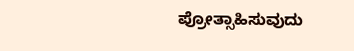ಪ್ರೋತ್ಸಾಹಿಸುವುದು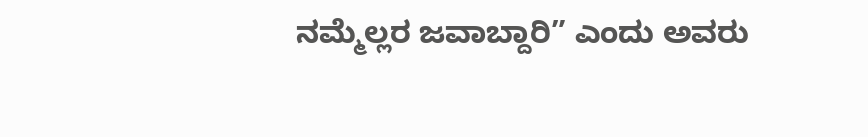ನಮ್ಮೆಲ್ಲರ ಜವಾಬ್ದಾರಿ” ಎಂದು ಅವರು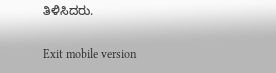ತಿಳಿಸಿದರು.

Exit mobile version